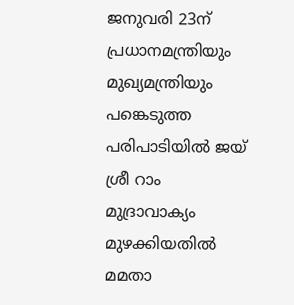ജനുവരി 23ന് പ്രധാനമന്ത്രിയും മുഖ്യമന്ത്രിയും പങ്കെടുത്ത പരിപാടിയില്‍ ജയ് ശ്രീ റാം മുദ്രാവാക്യം മുഴക്കിയതില്‍ മമതാ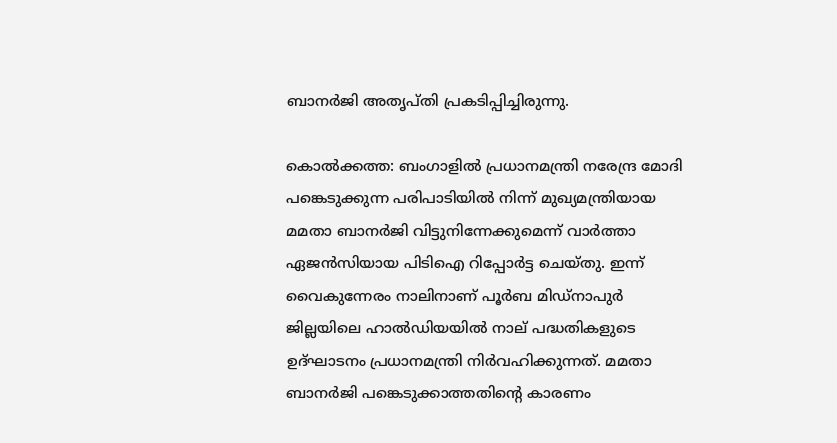ബാനര്‍ജി അതൃപ്തി പ്രകടിപ്പിച്ചിരുന്നു.

കൊല്‍ക്കത്ത: ബംഗാളില്‍ പ്രധാനമന്ത്രി നരേന്ദ്ര മോദി പങ്കെടുക്കുന്ന പരിപാടിയില്‍ നിന്ന് മുഖ്യമന്ത്രിയായ മമതാ ബാനര്‍ജി വിട്ടുനിന്നേക്കുമെന്ന് വാര്‍ത്താ ഏജന്‍സിയായ പിടിഐ റിപ്പോര്‍ട്ട ചെയ്തു. ഇന്ന് വൈകുന്നേരം നാലിനാണ് പൂര്‍ബ മിഡ്‌നാപുര്‍ ജില്ലയിലെ ഹാല്‍ഡിയയില്‍ നാല് പദ്ധതികളുടെ ഉദ്ഘാടനം പ്രധാനമന്ത്രി നിര്‍വഹിക്കുന്നത്. മമതാ ബാനര്‍ജി പങ്കെടുക്കാത്തതിന്റെ കാരണം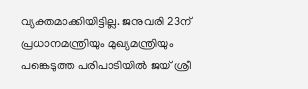വ്യക്തമാക്കിയിട്ടില്ല. ജനുവരി 23ന് പ്രധാനമന്ത്രിയും മുഖ്യമന്ത്രിയും പങ്കെടുത്ത പരിപാടിയില്‍ ജയ് ശ്രീ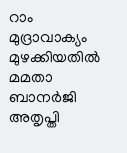റാം മുദ്രാവാക്യം മുഴക്കിയതില്‍ മമതാ ബാനര്‍ജി അതൃപ്തി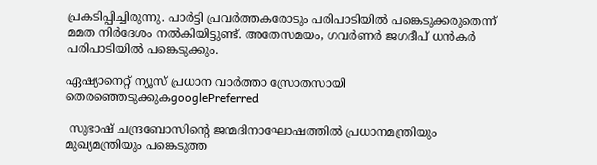പ്രകടിപ്പിച്ചിരുന്നു. പാര്‍ട്ടി പ്രവര്‍ത്തകരോടും പരിപാടിയില്‍ പങ്കെടുക്കരുതെന്ന് മമത നിര്‍ദേശം നല്‍കിയിട്ടുണ്ട്. അതേസമയം, ഗവര്‍ണര്‍ ജഗദീപ് ധന്‍കര്‍ പരിപാടിയില്‍ പങ്കെടുക്കും.

ഏഷ്യാനെറ്റ് ന്യൂസ് പ്രധാന വാർത്താ സ്രോതസായി തെരഞ്ഞെടുക്കുകgooglePreferred

 സുഭാഷ് ചന്ദ്രബോസിന്റെ ജന്മദിനാഘോഷത്തില്‍ പ്രധാനമന്ത്രിയും മുഖ്യമന്ത്രിയും പങ്കെടുത്ത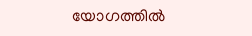യോഗത്തില്‍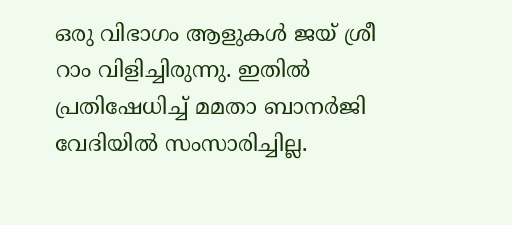ഒരു വിഭാഗം ആളുകള്‍ ജയ് ശ്രീ റാം വിളിച്ചിരുന്നു. ഇതില്‍ പ്രതിഷേധിച്ച് മമതാ ബാനര്‍ജി വേദിയില്‍ സംസാരിച്ചില്ല.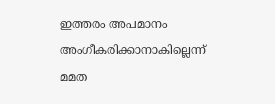ഇത്തരം അപമാനം അംഗീകരിക്കാനാകില്ലെന്ന് മമത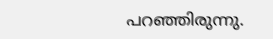പറഞ്ഞിരുന്നു.